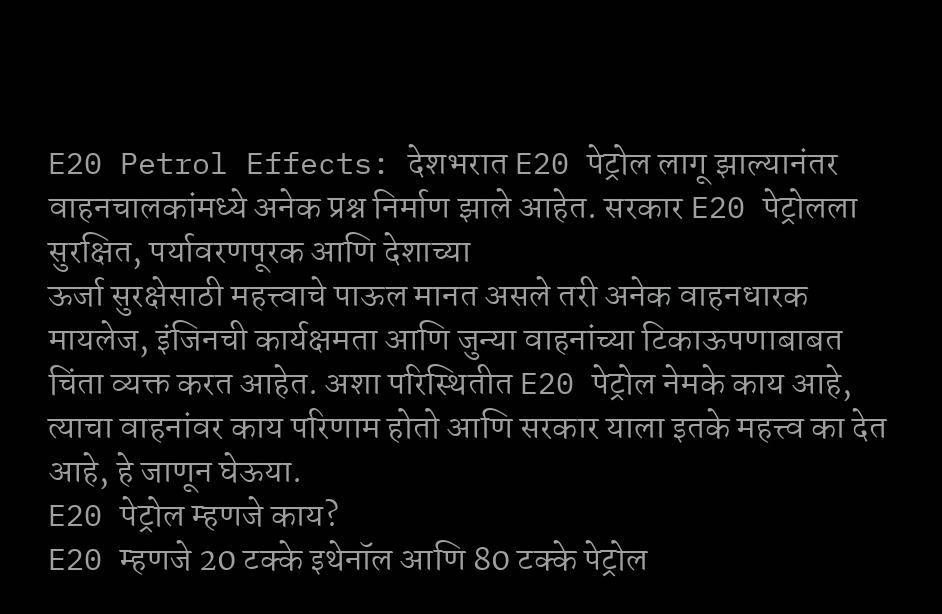E20 Petrol Effects: देशभरात E20 पेट्रोल लागू झाल्यानंतर वाहनचालकांमध्ये अनेक प्रश्न निर्माण झाले आहेत. सरकार E20 पेट्रोलला सुरक्षित, पर्यावरणपूरक आणि देशाच्या
ऊर्जा सुरक्षेसाठी महत्त्वाचे पाऊल मानत असले तरी अनेक वाहनधारक मायलेज, इंजिनची कार्यक्षमता आणि जुन्या वाहनांच्या टिकाऊपणाबाबत चिंता व्यक्त करत आहेत. अशा परिस्थितीत E20 पेट्रोल नेमके काय आहे, त्याचा वाहनांवर काय परिणाम होतो आणि सरकार याला इतके महत्त्व का देत आहे, हे जाणून घेऊया.
E20 पेट्रोल म्हणजे काय?
E20 म्हणजे 20 टक्के इथेनॉल आणि 80 टक्के पेट्रोल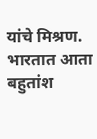यांचे मिश्रण. भारतात आता बहुतांश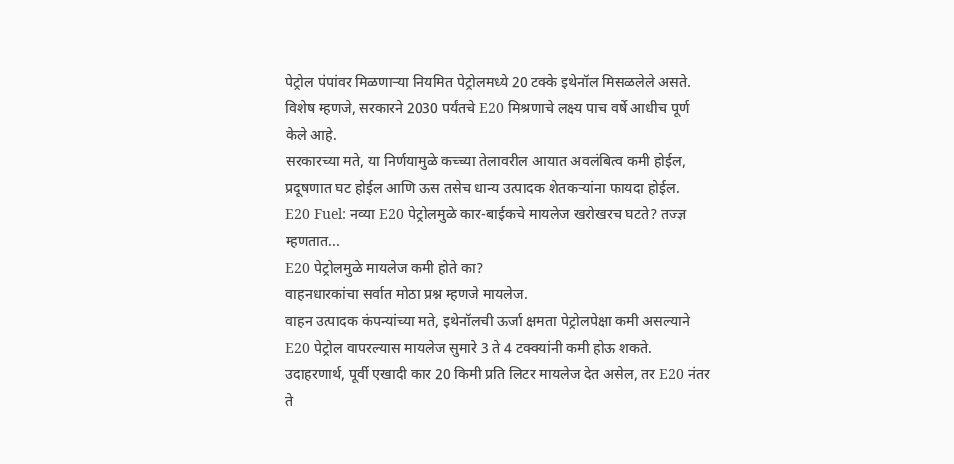पेट्रोल पंपांवर मिळणाऱ्या नियमित पेट्रोलमध्ये 20 टक्के इथेनॉल मिसळलेले असते. विशेष म्हणजे, सरकारने 2030 पर्यंतचे E20 मिश्रणाचे लक्ष्य पाच वर्षे आधीच पूर्ण केले आहे.
सरकारच्या मते, या निर्णयामुळे कच्च्या तेलावरील आयात अवलंबित्व कमी होईल, प्रदूषणात घट होईल आणि ऊस तसेच धान्य उत्पादक शेतकऱ्यांना फायदा होईल.
E20 Fuel: नव्या E20 पेट्रोलमुळे कार-बाईकचे मायलेज खरोखरच घटते? तज्ज्ञ म्हणतात...
E20 पेट्रोलमुळे मायलेज कमी होते का?
वाहनधारकांचा सर्वात मोठा प्रश्न म्हणजे मायलेज.
वाहन उत्पादक कंपन्यांच्या मते, इथेनॉलची ऊर्जा क्षमता पेट्रोलपेक्षा कमी असल्याने E20 पेट्रोल वापरल्यास मायलेज सुमारे 3 ते 4 टक्क्यांनी कमी होऊ शकते. उदाहरणार्थ, पूर्वी एखादी कार 20 किमी प्रति लिटर मायलेज देत असेल, तर E20 नंतर ते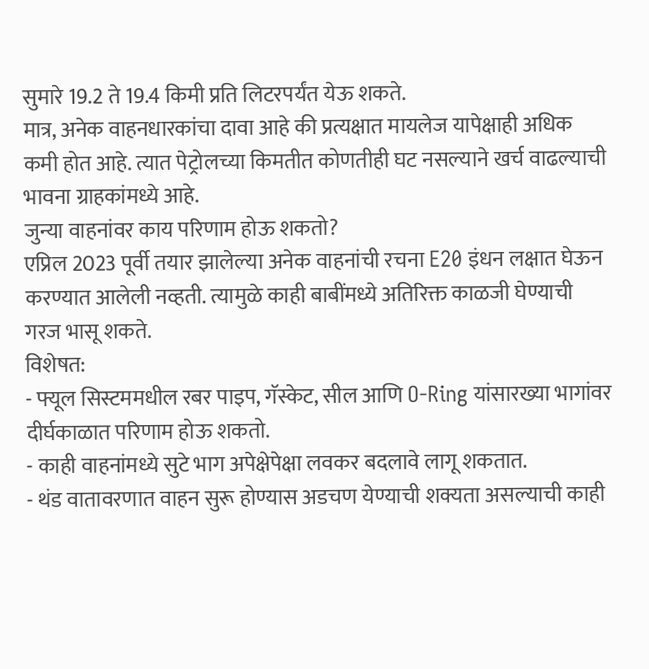सुमारे 19.2 ते 19.4 किमी प्रति लिटरपर्यंत येऊ शकते.
मात्र, अनेक वाहनधारकांचा दावा आहे की प्रत्यक्षात मायलेज यापेक्षाही अधिक कमी होत आहे. त्यात पेट्रोलच्या किमतीत कोणतीही घट नसल्याने खर्च वाढल्याची भावना ग्राहकांमध्ये आहे.
जुन्या वाहनांवर काय परिणाम होऊ शकतो?
एप्रिल 2023 पूर्वी तयार झालेल्या अनेक वाहनांची रचना E20 इंधन लक्षात घेऊन करण्यात आलेली नव्हती. त्यामुळे काही बाबींमध्ये अतिरिक्त काळजी घेण्याची गरज भासू शकते.
विशेषत:
- फ्यूल सिस्टममधील रबर पाइप, गॅस्केट, सील आणि O-Ring यांसारख्या भागांवर दीर्घकाळात परिणाम होऊ शकतो.
- काही वाहनांमध्ये सुटे भाग अपेक्षेपेक्षा लवकर बदलावे लागू शकतात.
- थंड वातावरणात वाहन सुरू होण्यास अडचण येण्याची शक्यता असल्याची काही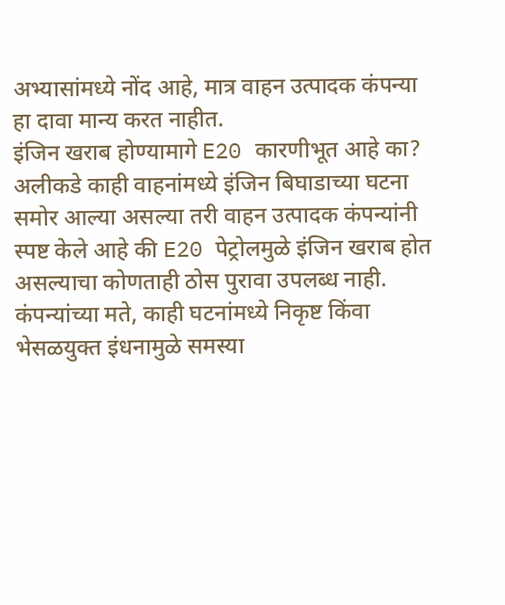अभ्यासांमध्ये नोंद आहे, मात्र वाहन उत्पादक कंपन्या हा दावा मान्य करत नाहीत.
इंजिन खराब होण्यामागे E20 कारणीभूत आहे का?
अलीकडे काही वाहनांमध्ये इंजिन बिघाडाच्या घटना समोर आल्या असल्या तरी वाहन उत्पादक कंपन्यांनी स्पष्ट केले आहे की E20 पेट्रोलमुळे इंजिन खराब होत असल्याचा कोणताही ठोस पुरावा उपलब्ध नाही.
कंपन्यांच्या मते, काही घटनांमध्ये निकृष्ट किंवा भेसळयुक्त इंधनामुळे समस्या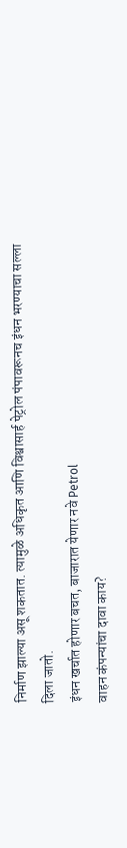निर्माण झाल्या असू शकतात. त्यामुळे अधिकृत आणि विश्वासार्ह पेट्रोल पंपावरूनच इंधन भरण्याचा सल्ला दिला जातो.
इंधन खर्चात होणार बचत, बाजारात येणार नवे Petrol
वाहन कंपन्यांचा दावा काय?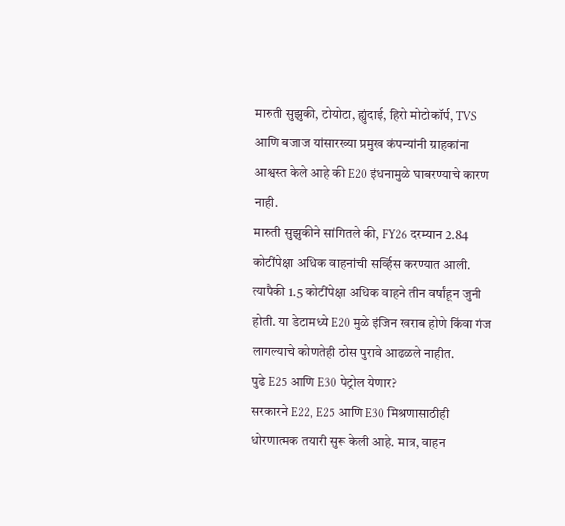मारुती सुझुकी, टोयोटा, ह्युंदाई, हिरो मोटोकॉर्प, TVS आणि बजाज यांसारख्या प्रमुख कंपन्यांनी ग्राहकांना आश्वस्त केले आहे की E20 इंधनामुळे घाबरण्याचे कारण नाही.
मारुती सुझुकीने सांगितले की, FY26 दरम्यान 2.84 कोटींपेक्षा अधिक वाहनांची सर्व्हिस करण्यात आली. त्यापैकी 1.5 कोटींपेक्षा अधिक वाहने तीन वर्षांहून जुनी होती. या डेटामध्ये E20 मुळे इंजिन खराब होणे किंवा गंज लागल्याचे कोणतेही ठोस पुरावे आढळले नाहीत.
पुढे E25 आणि E30 पेट्रोल येणार?
सरकारने E22, E25 आणि E30 मिश्रणासाठीही धोरणात्मक तयारी सुरू केली आहे. मात्र, वाहन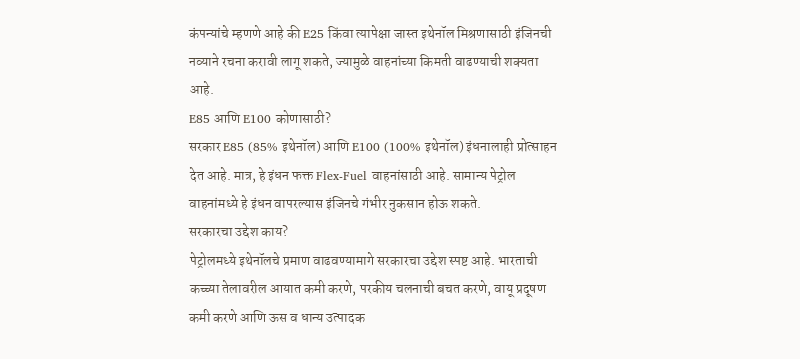कंपन्यांचे म्हणणे आहे की E25 किंवा त्यापेक्षा जास्त इथेनॉल मिश्रणासाठी इंजिनची नव्याने रचना करावी लागू शकते, ज्यामुळे वाहनांच्या किमती वाढण्याची शक्यता आहे.
E85 आणि E100 कोणासाठी?
सरकार E85 (85% इथेनॉल) आणि E100 (100% इथेनॉल) इंधनालाही प्रोत्साहन देत आहे. मात्र, हे इंधन फक्त Flex-Fuel वाहनांसाठी आहे. सामान्य पेट्रोल वाहनांमध्ये हे इंधन वापरल्यास इंजिनचे गंभीर नुकसान होऊ शकते.
सरकारचा उद्देश काय?
पेट्रोलमध्ये इथेनॉलचे प्रमाण वाढवण्यामागे सरकारचा उद्देश स्पष्ट आहे. भारताची कच्च्या तेलावरील आयात कमी करणे, परकीय चलनाची बचत करणे, वायू प्रदूषण कमी करणे आणि ऊस व धान्य उत्पादक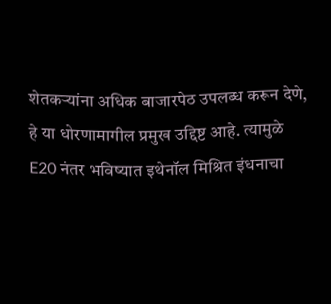शेतकऱ्यांना अधिक बाजारपेठ उपलब्ध करून देणे, हे या धोरणामागील प्रमुख उद्दिष्ट आहे. त्यामुळे E20 नंतर भविष्यात इथेनॉल मिश्रित इंधनाचा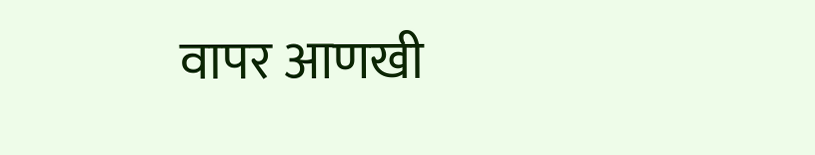वापर आणखी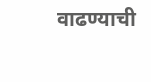वाढण्याची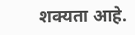शक्यता आहे.